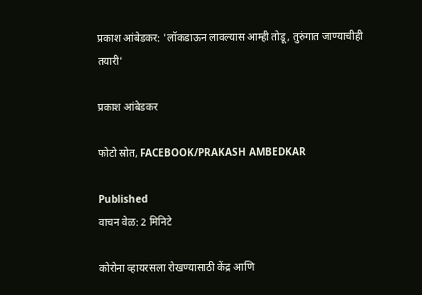प्रकाश आंबेडकर: 'लॉकडाऊन लावल्यास आम्ही तोडू, तुरुंगात जाण्याचीही तयारी'

प्रकाश आंबेडकर

फोटो स्रोत, FACEBOOK/PRAKASH AMBEDKAR

Published
वाचन वेळ: 2 मिनिटे

कोरोना व्हायरसला रोखण्यासाठी केंद्र आणि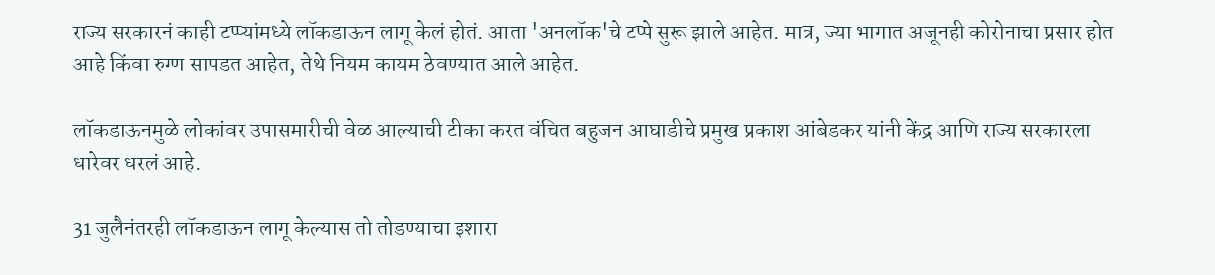राज्य सरकारनं काही टप्प्यांमध्ये लॉकडाऊन लागू केलं होतं. आता 'अनलॉक'चे टप्पे सुरू झाले आहेत. मात्र, ज्या भागात अजूनही कोरोनाचा प्रसार होत आहे किंवा रुग्ण सापडत आहेत, तेथे नियम कायम ठेवण्यात आले आहेत.

लॉकडाऊनमुळे लोकांवर उपासमारीची वेळ आल्याची टीका करत वंचित बहुजन आघाडीचे प्रमुख प्रकाश आंबेडकर यांनी केंद्र आणि राज्य सरकारला धारेवर धरलं आहे.

31 जुलैनंतरही लॉकडाऊन लागू केल्यास तो तोडण्याचा इशारा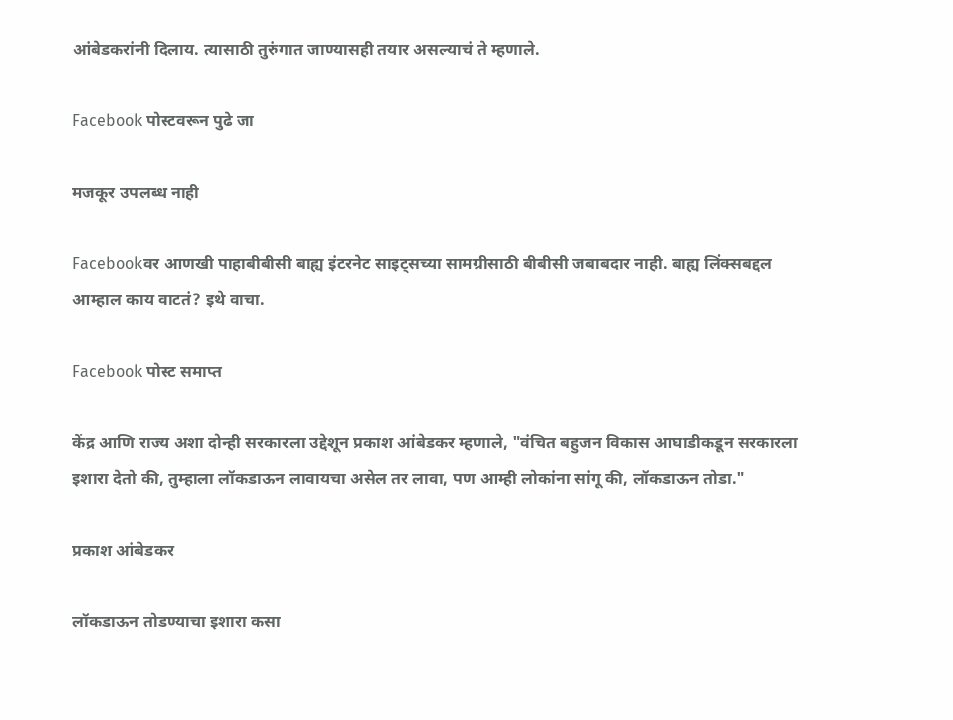आंबेडकरांनी दिलाय. त्यासाठी तुरुंगात जाण्यासही तयार असल्याचं ते म्हणाले.

Facebook पोस्टवरून पुढे जा

मजकूर उपलब्ध नाही

Facebookवर आणखी पाहाबीबीसी बाह्य इंटरनेट साइट्सच्या सामग्रीसाठी बीबीसी जबाबदार नाही. बाह्य लिंक्सबद्दल आम्हाल काय वाटतं? इथे वाचा.

Facebook पोस्ट समाप्त

केंद्र आणि राज्य अशा दोन्ही सरकारला उद्देशून प्रकाश आंबेडकर म्हणाले, "वंचित बहुजन विकास आघाडीकडून सरकारला इशारा देतो की, तुम्हाला लॉकडाऊन लावायचा असेल तर लावा, पण आम्ही लोकांना सांगू की, लॉकडाऊन तोडा."

प्रकाश आंबेडकर

लॉकडाऊन तोडण्याचा इशारा कसा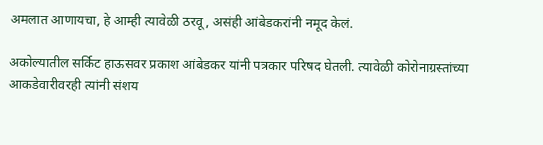अमलात आणायचा, हे आम्ही त्यावेळी ठरवू, असंही आंबेडकरांनी नमूद केलं.

अकोल्यातील सर्किट हाऊसवर प्रकाश आंबेडकर यांनी पत्रकार परिषद घेतली. त्यावेळी कोरोनाग्रस्तांच्या आकडेवारीवरही त्यांनी संशय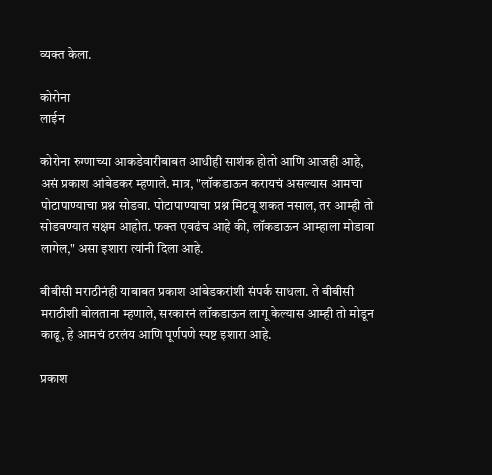व्यक्त केला.

कोरोना
लाईन

कोरोना रुग्णाच्या आकडेवारीबाबत आधीही साशंक होतो आणि आजही आहे, असं प्रकाश आंबेडकर म्हणाले. मात्र, "लॉकडाऊन करायचं असल्यास आमचा पोटापाण्याचा प्रश्न सोडवा. पोटापाण्याचा प्रश्न मिटवू शकत नसाल, तर आम्ही तो सोडवण्यात सक्षम आहोत. फक्त एवढंच आहे की, लॉकडाऊन आम्हाला मोडावा लागेल," असा इशारा त्यांनी दिला आहे.

बीबीसी मराठीनंही याबाबत प्रकाश आंबेडकरांशी संपर्क साधला. ते बीबीसी मराठीशी बोलताना म्हणाले, सरकारनं लॉकडाऊन लागू केल्यास आम्ही तो मोडून काढू, हे आमचं ठरलंय आणि पूर्णपणे स्पष्ट इशारा आहे.

प्रकाश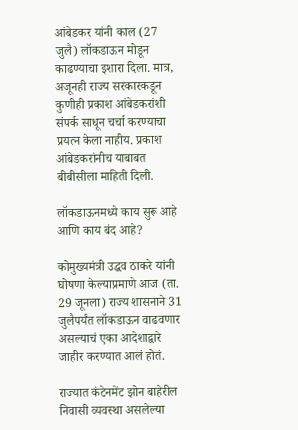आंबेडकर यांनी काल (27 जुलै) लॉकडाऊन मोडून काढण्याचा इशारा दिला. मात्र, अजूनही राज्य सरकारकडून कुणीही प्रकाश आंबेडकरांशी संपर्क साधून चर्चा करण्याचा प्रयत्न केला नाहीय. प्रकाश आंबेडकरांनीच याबाबत बीबीसीला माहिती दिली.

लॉकडाऊनमध्ये काय सुरू आहे आणि काय बंद आहे?

कोमुख्यमंत्री उद्धव ठाकरे यांनी घोषणा केल्याप्रमाणे आज (ता. 29 जूनला) राज्य शासनाने 31 जुलैपर्यंत लॉकडाऊन वाढवणार असल्याचं एका आदेशाद्वारे जाहीर करण्यात आलं होतं.

राज्यात कंटेनमेंट झोन बाहेरील निवासी व्यवस्था असलेल्या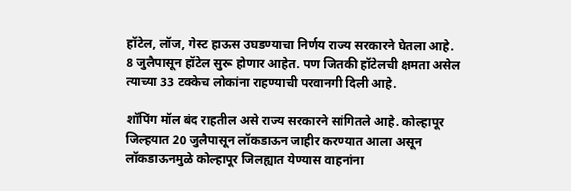हॉटेल, लॉज, गेस्ट हाऊस उघडण्याचा निर्णय राज्य सरकारने घेतला आहे. 8 जुलैपासून हॉटेल सुरू होणार आहेत. पण जितकी हॉटेलची क्षमता असेल त्याच्या 33 टक्केच लोकांना राहण्याची परवानगी दिली आहे.

शॉपिंग मॉल बंद राहतील असे राज्य सरकारने सांगितले आहे. कोल्हापूर जिल्हयात 20 जुलैपासून लॉकडाऊन जाहीर करण्यात आला असून लॉकडाऊनमुळे कोल्हापूर जिलह्यात येण्यास वाहनांना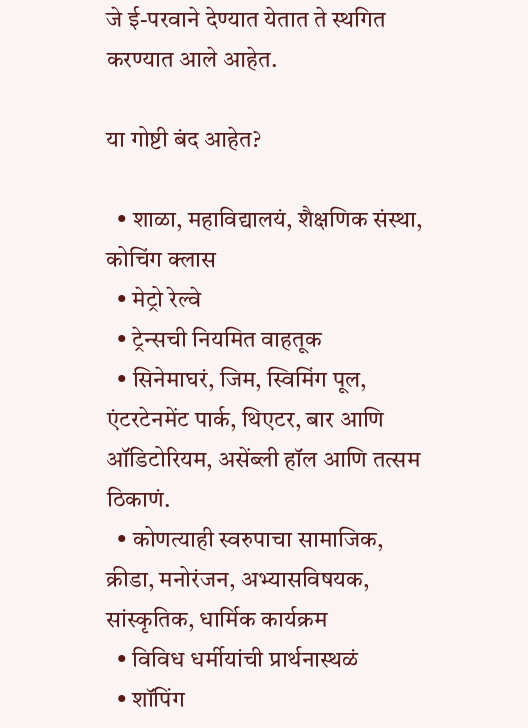जे ई-परवाने देण्यात येतात ते स्थगित करण्यात आले आहेत.

या गोष्टी बंद आहेत?

  • शाळा, महाविद्यालयं, शैक्षणिक संस्था, कोचिंग क्लास
  • मेट्रो रेल्वे
  • ट्रेन्सची नियमित वाहतूक
  • सिनेमाघरं, जिम, स्विमिंग पूल, एंटरटेनमेंट पार्क, थिएटर, बार आणि ऑडिटोरियम, असेंब्ली हॉल आणि तत्सम ठिकाणं.
  • कोणत्याही स्वरुपाचा सामाजिक, क्रीडा, मनोरंजन, अभ्यासविषयक, सांस्कृतिक, धार्मिक कार्यक्रम
  • विविध धर्मीयांची प्रार्थनास्थळं
  • शॉपिंग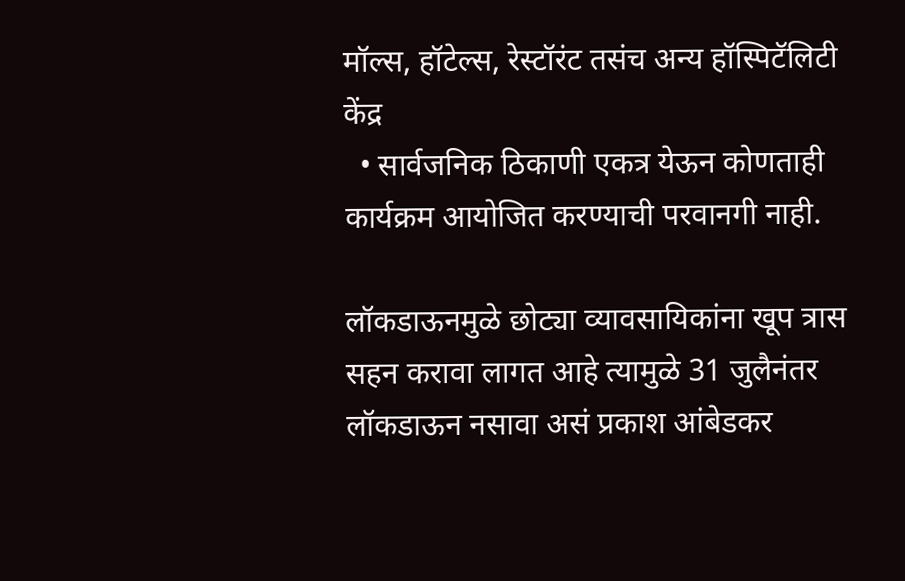मॉल्स, हॉटेल्स, रेस्टॉरंट तसंच अन्य हॉस्पिटॅलिटी केंद्र
  • सार्वजनिक ठिकाणी एकत्र येऊन कोणताही कार्यक्रम आयोजित करण्याची परवानगी नाही.

लॉकडाऊनमुळे छोट्या व्यावसायिकांना खूप त्रास सहन करावा लागत आहे त्यामुळे 31 जुलैनंतर लॉकडाऊन नसावा असं प्रकाश आंबेडकर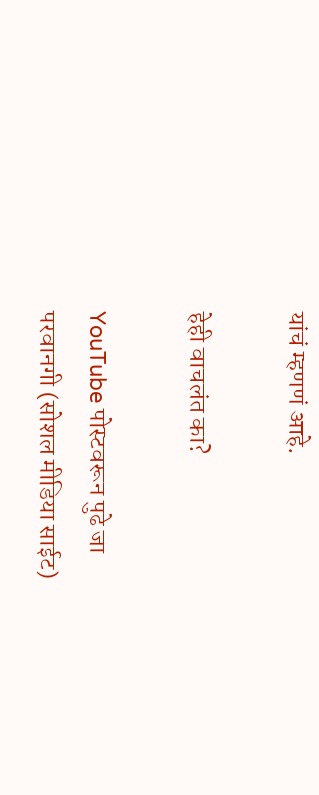यांचं म्हणणं आहे.

हेही वाचलंत का?

YouTube पोस्टवरून पुढे जा
परवानगी (सोशल मीडिया साईट)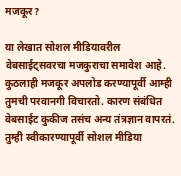मजकूर?

या लेखात सोशल मीडियावरील वेबसाईट्सवरचा मजकुराचा समावेश आहे. कुठलाही मजकूर अपलोड करण्यापूर्वी आम्ही तुमची परवानगी विचारतो. कारण संबंधित वेबसाईट कुकीज तसंच अन्य तंत्रज्ञान वापरतं. तुम्ही स्वीकारण्यापूर्वी सोशल मीडिया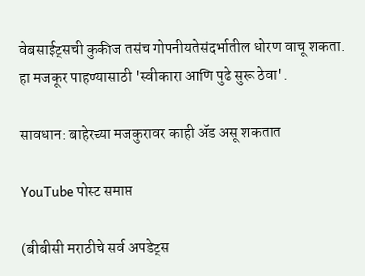वेबसाईट्सची कुकीज तसंच गोपनीयतेसंदर्भातील धोरण वाचू शकता. हा मजकूर पाहण्यासाठी 'स्वीकारा आणि पुढे सुरू ठेवा'.

सावधान: बाहेरच्या मजकुरावर काही ॲड असू शकतात

YouTube पोस्ट समाप्त

(बीबीसी मराठीचे सर्व अपडेट्स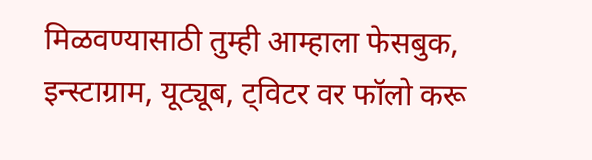मिळवण्यासाठी तुम्ही आम्हाला फेसबुक, इन्स्टाग्राम, यूट्यूब, ट्विटर वर फॉलो करू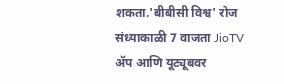शकता.'बीबीसी विश्व' रोज संध्याकाळी 7 वाजता JioTV ॲप आणि यूट्यूबवर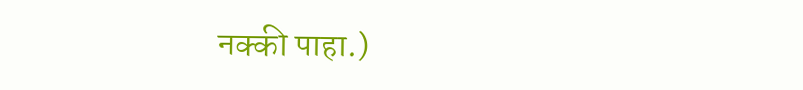नक्की पाहा.)